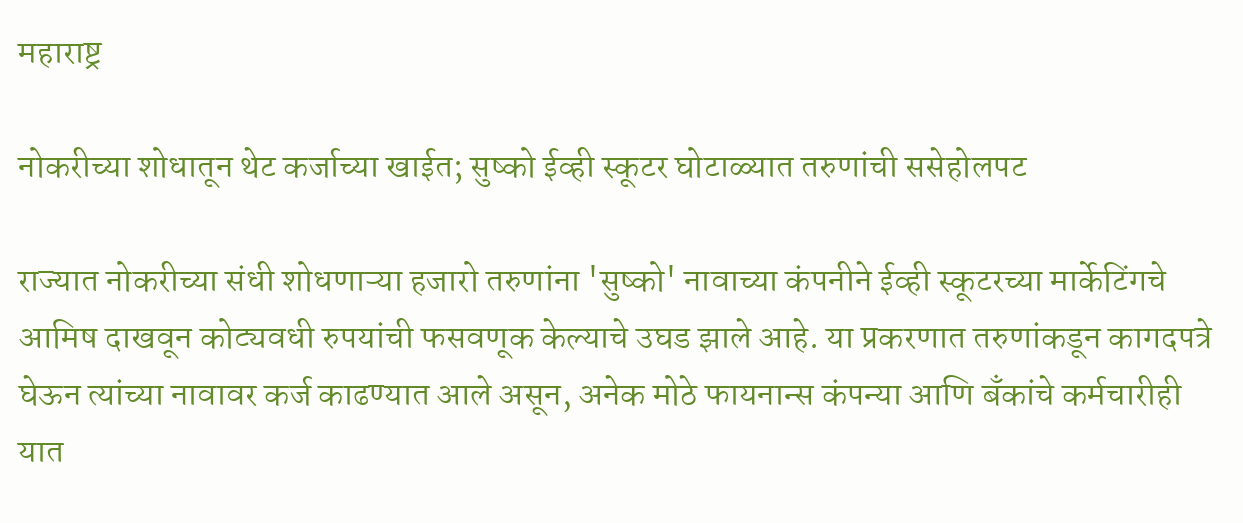महाराष्ट्र

नोकरीच्या शोधातून थेट कर्जाच्या खाईत; सुष्को ईव्ही स्कूटर घोटाळ्यात तरुणांची ससेहोलपट

राज्यात नोकरीच्या संधी शोधणाऱ्या हजारो तरुणांना 'सुष्को' नावाच्या कंपनीने ईव्ही स्कूटरच्या मार्केटिंगचे आमिष दाखवून कोट्यवधी रुपयांची फसवणूक केल्याचे उघड झाले आहे. या प्रकरणात तरुणांकडून कागदपत्रे घेऊन त्यांच्या नावावर कर्ज काढण्यात आले असून, अनेक मोठे फायनान्स कंपन्या आणि बँकांचे कर्मचारीही यात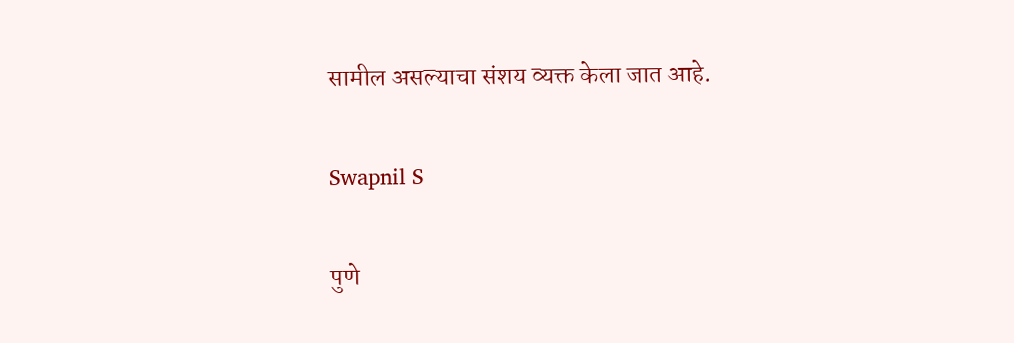सामील असल्याचा संशय व्यक्त केला जात आहे.

Swapnil S

पुणे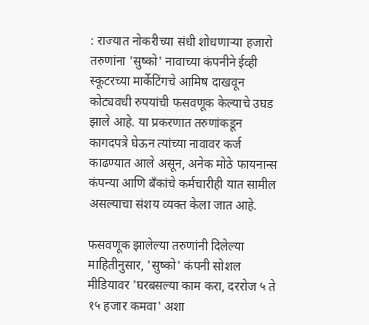: राज्यात नोकरीच्या संधी शोधणाऱ्या हजारो तरुणांना 'सुष्को' नावाच्या कंपनीने ईव्ही स्कूटरच्या मार्केटिंगचे आमिष दाखवून कोट्यवधी रुपयांची फसवणूक केल्याचे उघड झाले आहे. या प्रकरणात तरुणांकडून कागदपत्रे घेऊन त्यांच्या नावावर कर्ज काढण्यात आले असून, अनेक मोठे फायनान्स कंपन्या आणि बँकांचे कर्मचारीही यात सामील असल्याचा संशय व्यक्त केला जात आहे.

फसवणूक झालेल्या तरुणांनी दिलेल्या माहितीनुसार, 'सुष्को' कंपनी सोशल मीडियावर 'घरबसल्या काम करा, दररोज ५ ते १५ हजार कमवा' अशा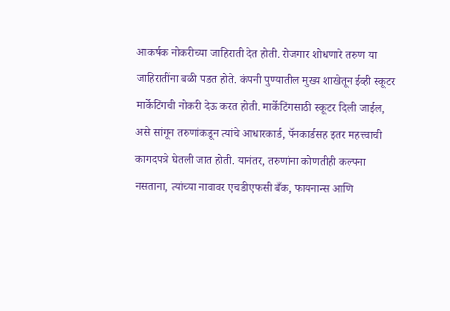आकर्षक नोकरीच्या जाहिराती देत होती. रोजगार शोधणारे तरुण या जाहिरातींना बळी पडत होते. कंपनी पुण्यातील मुख्य शाखेतून ईव्ही स्कूटर मार्केटिंगची नोकरी देऊ करत होती. मार्केटिंगसाठी स्कूटर दिली जाईल, असे सांगून तरुणांकडून त्यांचे आधारकार्ड, पॅनकार्डसह इतर महत्त्वाची कागदपत्रे घेतली जात होती. यानंतर, तरुणांना कोणतीही कल्पना नसताना, त्यांच्या नावावर एचडीएफसी बँक, फायनान्स आणि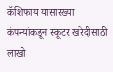कॅशिफाय यासारख्या कंपन्यांकडून स्कूटर खरेदीसाठी लाखो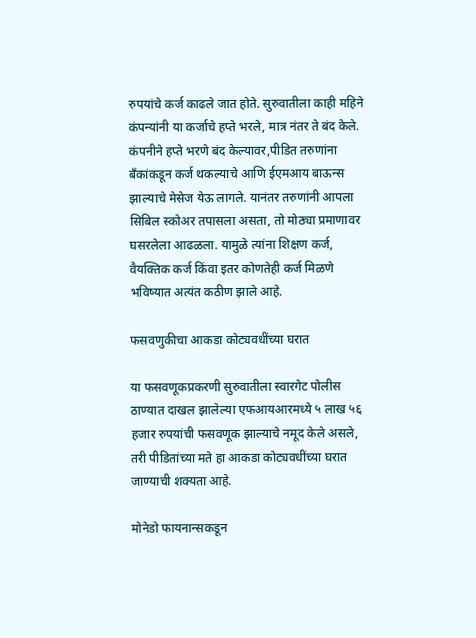रुपयांचे कर्ज काढले जात होते. सुरुवातीला काही महिने कंपन्यांनी या कर्जाचे हप्ते भरले, मात्र नंतर ते बंद केले. कंपनीने हप्ते भरणे बंद केल्यावर,पीडित तरुणांना बँकांकडून कर्ज थकल्याचे आणि ईएमआय बाऊन्स झाल्याचे मेसेज येऊ लागले. यानंतर तरुणांनी आपला सिबिल स्कोअर तपासला असता, तो मोठ्या प्रमाणावर घसरलेला आढळला. यामुळे त्यांना शिक्षण कर्ज, वैयक्तिक कर्ज किंवा इतर कोणतेही कर्ज मिळणे भविष्यात अत्यंत कठीण झाले आहे.

फसवणुकीचा आकडा कोट्यवधींच्या घरात

या फसवणूकप्रकरणी सुरुवातीला स्वारगेट पोलीस ठाण्यात दाखल झालेल्या एफआयआरमध्ये ५ लाख ५६ हजार रुपयांची फसवणूक झाल्याचे नमूद केले असले, तरी पीडितांच्या मते हा आकडा कोट्यवधींच्या घरात जाण्याची शक्यता आहे.

मोनेडो फायनान्सकडून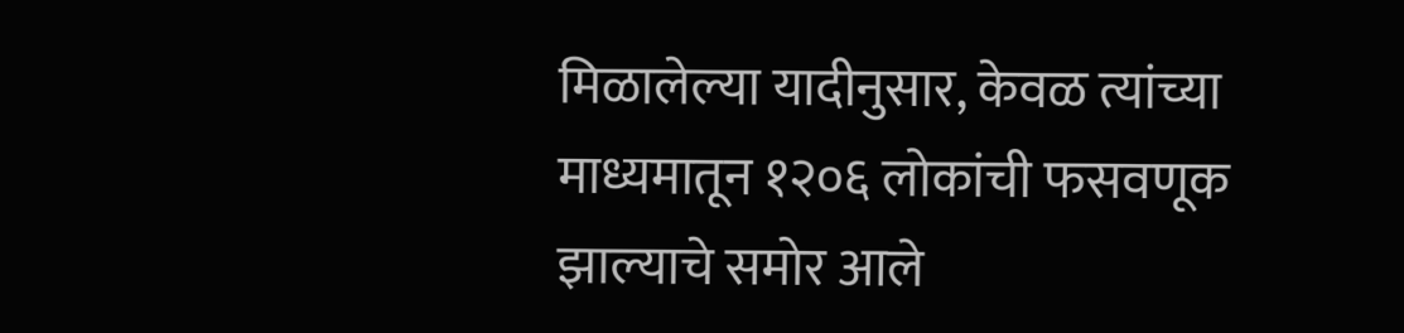मिळालेल्या यादीनुसार, केवळ त्यांच्या माध्यमातून १२०६ लोकांची फसवणूक झाल्याचे समोर आले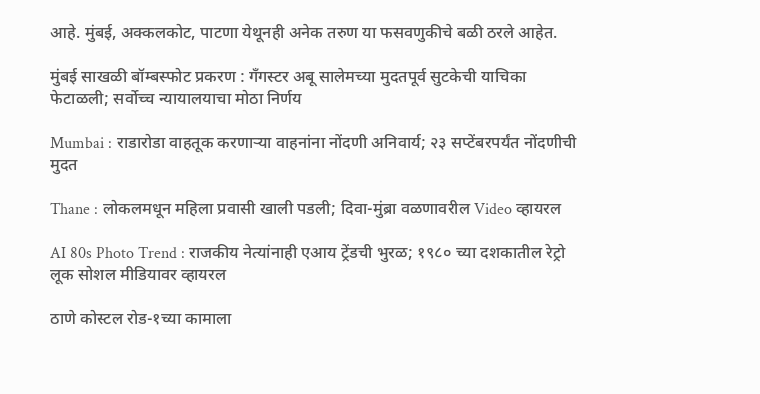आहे. मुंबई, अक्कलकोट, पाटणा येथूनही अनेक तरुण या फसवणुकीचे बळी ठरले आहेत.

मुंबई साखळी बॉम्बस्फोट प्रकरण : गँगस्टर अबू सालेमच्या मुदतपूर्व सुटकेची याचिका फेटाळली; सर्वोच्च न्यायालयाचा मोठा निर्णय

Mumbai : राडारोडा वाहतूक करणाऱ्या वाहनांना नोंदणी अनिवार्य; २३ सप्टेंबरपर्यंत नोंदणीची मुदत

Thane : लोकलमधून महिला प्रवासी खाली पडली; दिवा-मुंब्रा वळणावरील Video व्हायरल

AI 80s Photo Trend : राजकीय नेत्यांनाही एआय ट्रेंडची भुरळ; १९८० च्या दशकातील रेट्रो लूक सोशल मीडियावर व्हायरल

ठाणे कोस्टल रोड-१च्या कामाला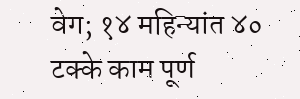वेग; १४ महिन्यांत ४० टक्के काम पूर्ण